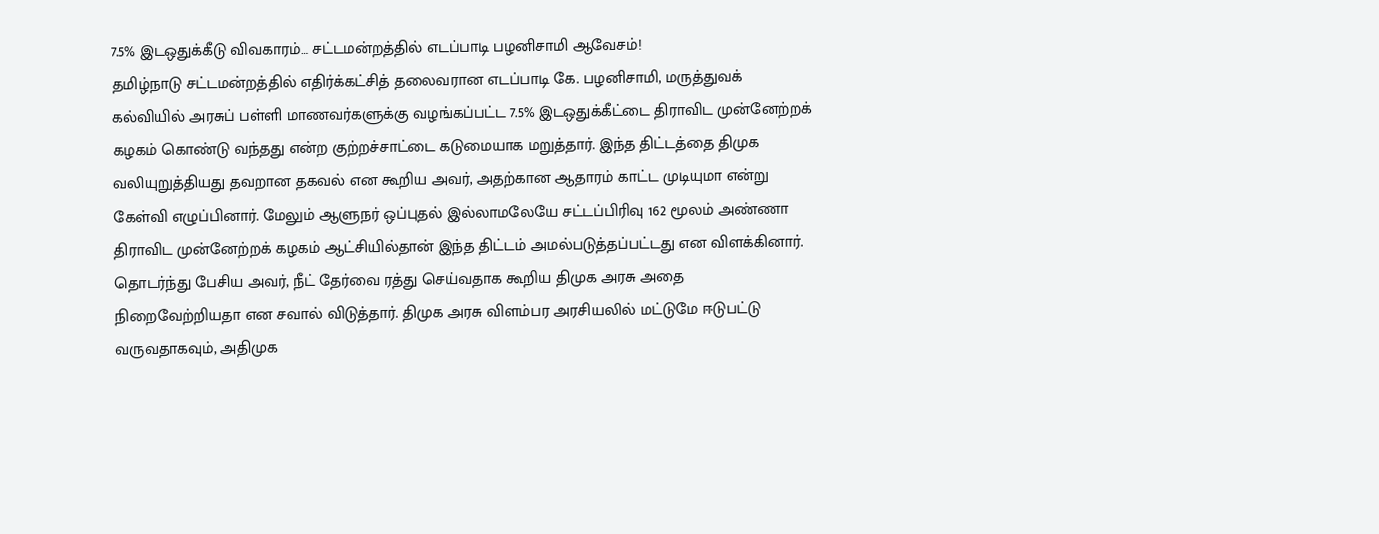7.5% இடஒதுக்கீடு விவகாரம்… சட்டமன்றத்தில் எடப்பாடி பழனிசாமி ஆவேசம்!
தமிழ்நாடு சட்டமன்றத்தில் எதிர்க்கட்சித் தலைவரான எடப்பாடி கே. பழனிசாமி, மருத்துவக் கல்வியில் அரசுப் பள்ளி மாணவர்களுக்கு வழங்கப்பட்ட 7.5% இடஒதுக்கீட்டை திராவிட முன்னேற்றக் கழகம் கொண்டு வந்தது என்ற குற்றச்சாட்டை கடுமையாக மறுத்தார். இந்த திட்டத்தை திமுக வலியுறுத்தியது தவறான தகவல் என கூறிய அவர், அதற்கான ஆதாரம் காட்ட முடியுமா என்று கேள்வி எழுப்பினார். மேலும் ஆளுநர் ஒப்புதல் இல்லாமலேயே சட்டப்பிரிவு 162 மூலம் அண்ணா திராவிட முன்னேற்றக் கழகம் ஆட்சியில்தான் இந்த திட்டம் அமல்படுத்தப்பட்டது என விளக்கினார்.
தொடர்ந்து பேசிய அவர், நீட் தேர்வை ரத்து செய்வதாக கூறிய திமுக அரசு அதை நிறைவேற்றியதா என சவால் விடுத்தார். திமுக அரசு விளம்பர அரசியலில் மட்டுமே ஈடுபட்டு வருவதாகவும், அதிமுக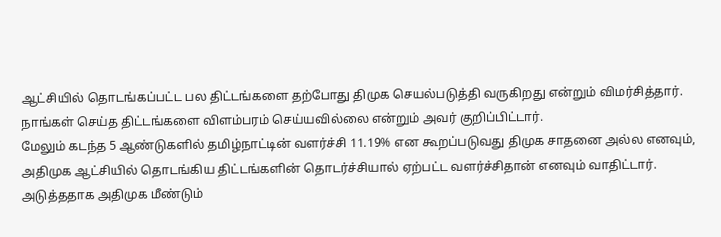ஆட்சியில் தொடங்கப்பட்ட பல திட்டங்களை தற்போது திமுக செயல்படுத்தி வருகிறது என்றும் விமர்சித்தார். நாங்கள் செய்த திட்டங்களை விளம்பரம் செய்யவில்லை என்றும் அவர் குறிப்பிட்டார்.
மேலும் கடந்த 5 ஆண்டுகளில் தமிழ்நாட்டின் வளர்ச்சி 11.19% என கூறப்படுவது திமுக சாதனை அல்ல எனவும், அதிமுக ஆட்சியில் தொடங்கிய திட்டங்களின் தொடர்ச்சியால் ஏற்பட்ட வளர்ச்சிதான் எனவும் வாதிட்டார். அடுத்ததாக அதிமுக மீண்டும்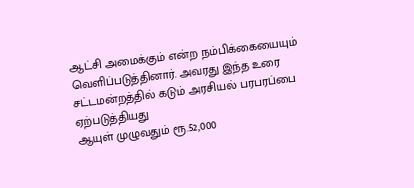ஆட்சி அமைக்கும் என்ற நம்பிக்கையையும் வெளிப்படுத்தினார். அவரது இந்த உரை சட்டமன்றத்தில் கடும் அரசியல் பரபரப்பை ஏற்படுத்தியது
ஆயுள் முழுவதும் ரூ.52,000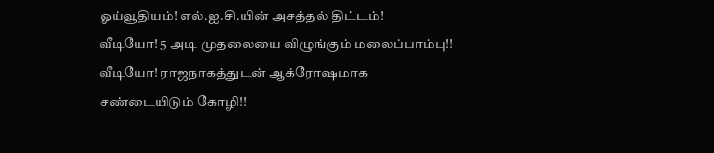ஓய்வூதியம்! எல்.ஐ.சி.யின் அசத்தல் திட்டம்!
வீடியோ! 5 அடி முதலையை விழுங்கும் மலைப்பாம்பு!!
வீடியோ! ராஜநாகத்துடன் ஆக்ரோஷமாக சண்டையிடும் கோழி!!